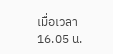เมื่อเวลา 16.05 น.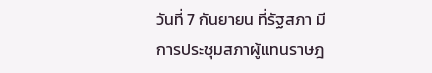วันที่ 7 กันยายน ที่รัฐสภา มีการประชุมสภาผู้แทนราษฎ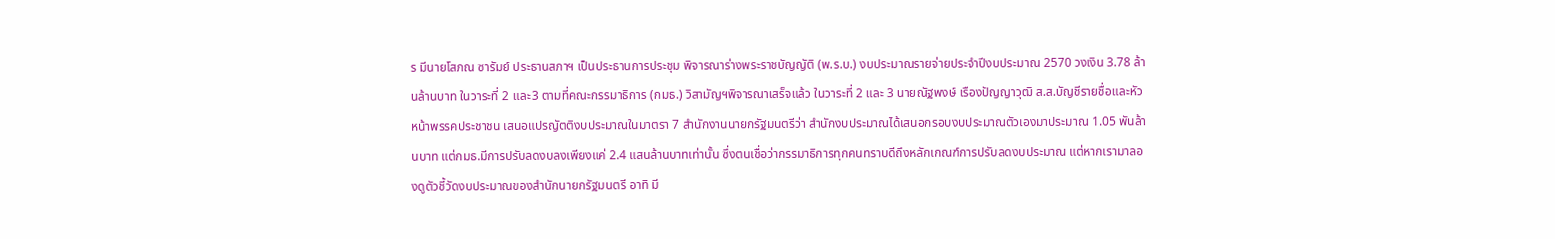ร มีนายโสภณ ซารัมย์ ประธานสภาฯ เป็นประธานการประชุม พิจารณาร่างพระราชบัญญัติ (พ.ร.บ.) งบประมาณรายจ่ายประจำปีงบประมาณ 2570 วงเงิน 3.78 ล้านล้านบาท ในวาระที่ 2 และ3 ตามที่คณะกรรมาธิการ (กมธ.) วิสามัญฯพิจารณาเสร็จแล้ว ในวาระที่ 2 และ 3 นายณัฐพงษ์ เรืองปัญญาวุฒิ ส.ส.บัญชีรายชื่อและหัวหน้าพรรคประชาชน เสนอแปรญัตติงบประมาณในมาตรา 7 สำนักงานนายกรัฐมนตรีว่า สำนักงบประมาณได้เสนอกรอบงบประมาณตัวเองมาประมาณ 1.05 พันล้านบาท แต่กมธ.มีการปรับลดงบลงเพียงแค่ 2.4 แสนล้านบาทเท่านั้น ซึ่งตนเชื่อว่ากรรมาธิการทุกคนทราบดีถึงหลักเกณฑ์การปรับลดงบประมาณ แต่หากเรามาลองดูตัวชี้วัดงบประมาณของสำนักนายกรัฐมนตรี อาทิ มี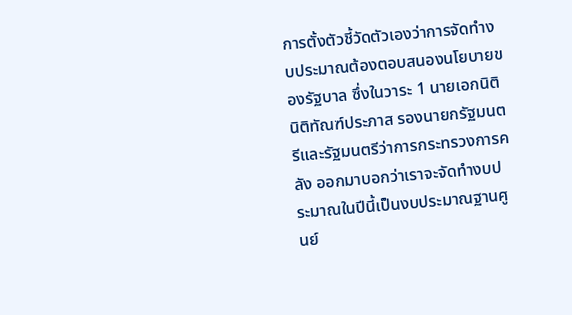การตั้งตัวชี้วัดตัวเองว่าการจัดทำงบประมาณต้องตอบสนองนโยบายของรัฐบาล ซึ่งในวาระ 1 นายเอกนิติ นิติทัณฑ์ประภาส รองนายกรัฐมนตรีและรัฐมนตรีว่าการกระทรวงการคลัง ออกมาบอกว่าเราจะจัดทำงบประมาณในปีนี้เป็นงบประมาณฐานศูนย์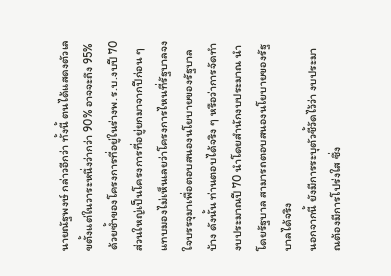นายณัฐพงษ์ กล่าวอีกว่า ทั้งนี้ ตนได้แสดงตัวเลขตั้งแต่ในวาระหนึ่งว่ากว่า 90% อาจจะถึง 95% ด้วยซ้ำของโครงการที่อยู่ในร่างพ.ร.บ.งบปี 70 ส่วนใหญ่เป็นโครงการที่อยู่ยกมาจากปีก่อน ๆ แทบมองไม่เห็นเลยว่าโครงการไหนที่รัฐบาลจงใจบรรจุมาเพื่อตอบสนองนโยบายของรัฐบาลบ้าง ดังนั้น ท่านตอบได้จริง ๆ หรือว่าการจัดทำงบประมาณปี 70 นำโดยสำนักงบประมาณ นำโดยรัฐบาล สามารถตอบสนองนโยบายของรัฐบาลได้จริง
นอกจากนี้ ยังมีการระบุตัวชี้วัดไว้ว่า งบประมาณต้องมีการโปร่งใส ซึ่ง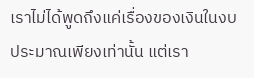เราไม่ได้พูดถึงแค่เรื่องของเงินในงบประมาณเพียงเท่านั้น แต่เรา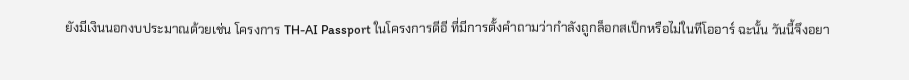ยังมีเงินนอกงบประมาณด้วยเช่น โครงการ TH-AI Passport ในโครงการดีอี ที่มีการตั้งคำถามว่ากำลังถูกล็อกสเป็กหรือไม่ในทีโออาร์ ฉะนั้น วันนี้จึงอยา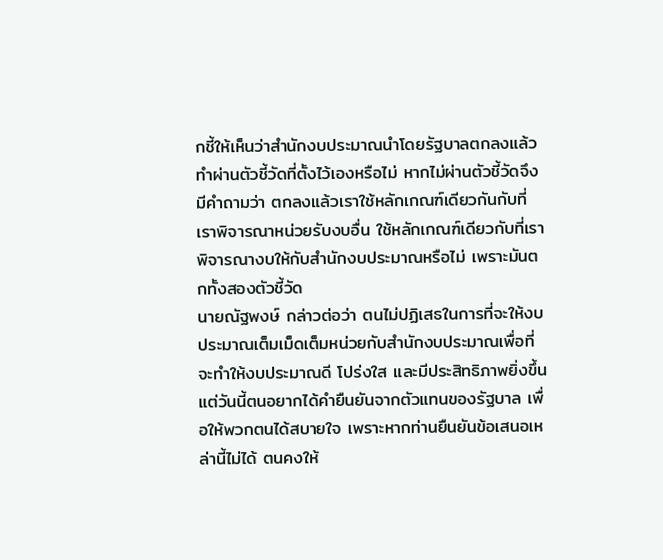กชี้ให้เห็นว่าสำนักงบประมาณนำโดยรัฐบาลตกลงแล้วทำผ่านตัวชี้วัดที่ตั้งไว้เองหรือไม่ หากไม่ผ่านตัวชี้วัดจึงมีคำถามว่า ตกลงแล้วเราใช้หลักเกณฑ์เดียวกันกับที่เราพิจารณาหน่วยรับงบอื่น ใช้หลักเกณฑ์เดียวกับที่เราพิจารณางบให้กับสำนักงบประมาณหรือไม่ เพราะมันตกทั้งสองตัวชี้วัด
นายณัฐพงษ์ กล่าวต่อว่า ตนไม่ปฏิเสธในการที่จะให้งบประมาณเต็มเม็ดเต็มหน่วยกับสำนักงบประมาณเพื่อที่จะทำให้งบประมาณดี โปร่งใส และมีประสิทธิภาพยิ่งขึ้น แต่วันนี้ตนอยากได้คำยืนยันจากตัวแทนของรัฐบาล เพื่อให้พวกตนได้สบายใจ เพราะหากท่านยืนยันข้อเสนอเหล่านี้ไม่ได้ ตนคงให้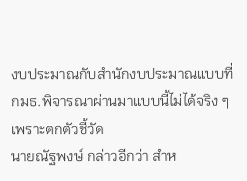งบประมาณกับสำนักงบประมาณแบบที่กมธ.พิจารณาผ่านมาแบบนี้ไม่ได้จริง ๆ เพราะตกตัวชี้วัด
นายณัฐพงษ์ กล่าวอีกว่า สำห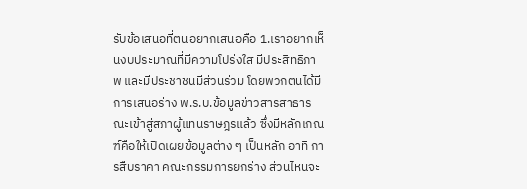รับข้อเสนอที่ตนอยากเสนอคือ 1.เราอยากเห็นงบประมาณที่มีความโปร่งใส มีประสิทธิภาพ และมีประชาชนมีส่วนร่วม โดยพวกตนได้มีการเสนอร่าง พ.ร.บ.ข้อมูลข่าวสารสาธารณะเข้าสู่สภาผู้แทนราษฎรแล้ว ซึ่งมีหลักเกณฑ์คือให้เปิดเผยข้อมูลต่าง ๆ เป็นหลัก อาทิ การสืบราคา คณะกรรมการยกร่าง ส่วนไหนจะ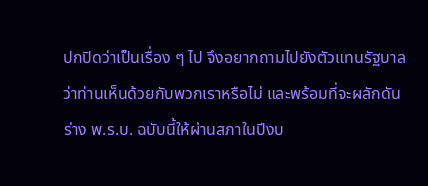ปกปิดว่าเป็นเรื่อง ๆ ไป จึงอยากถามไปยังตัวแทนรัฐบาลว่าท่านเห็นด้วยกับพวกเราหรือไม่ และพร้อมที่จะผลักดันร่าง พ.ร.บ. ฉบับนี้ให้ผ่านสภาในปีงบ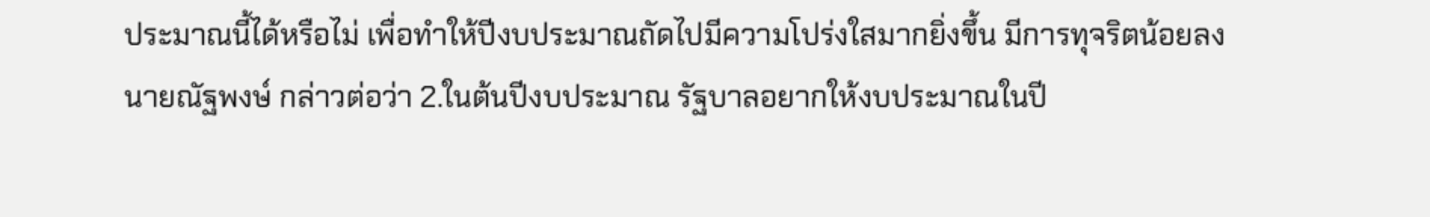ประมาณนี้ได้หรือไม่ เพื่อทำให้ปีงบประมาณถัดไปมีความโปร่งใสมากยิ่งขึ้น มีการทุจริตน้อยลง
นายณัฐพงษ์ กล่าวต่อว่า 2.ในต้นปีงบประมาณ รัฐบาลอยากให้งบประมาณในปี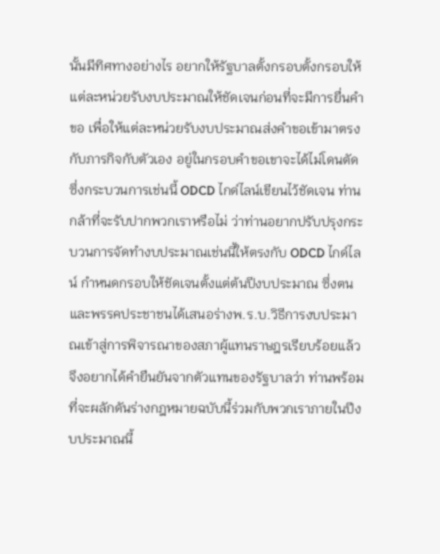นั้นมีทิศทางอย่างไร อยากให้รัฐบาลตั้งกรอบตั้งกรอบให้แต่ละหน่วยรับงบประมาณให้ชัดเจนก่อนที่จะมีการยื่นคำขอ เพื่อให้แต่ละหน่วยรับงบประมาณส่งคำขอเข้ามาตรงกับภารกิจกับตัวเอง อยู่ในกรอบคำขอเขาจะได้ไม่โดนตัด ซึ่งกระบวนการเช่นนี้ ODCD ไกด์ไลน์เขียนไว้ชัดเจน ท่านกล้าที่จะรับปากพวกเราหรือไม่ ว่าท่านอยากปรับปรุงกระบวนการจัดทำงบประมาณเช่นนี้ให้ตรงกับ ODCD ไกด์ไลน์ กำหนดกรอบให้ชัดเจนตั้งแต่ต้นปีงบประมาณ ซึ่งตนและพรรคประชาชนได้เสนอร่างพ.ร.บ.วิธีการงบประมาณเข้าสู่การพิจารณาของสภาผู้แทนราษฎรเรียบร้อยแล้ว จึงอยากได้คำยืนยันจากตัวแทนของรัฐบาลว่า ท่านพร้อมที่จะผลักดันร่างกฎหมายฉบับนี้ร่วมกับพวกเราภายในปีงบประมาณนี้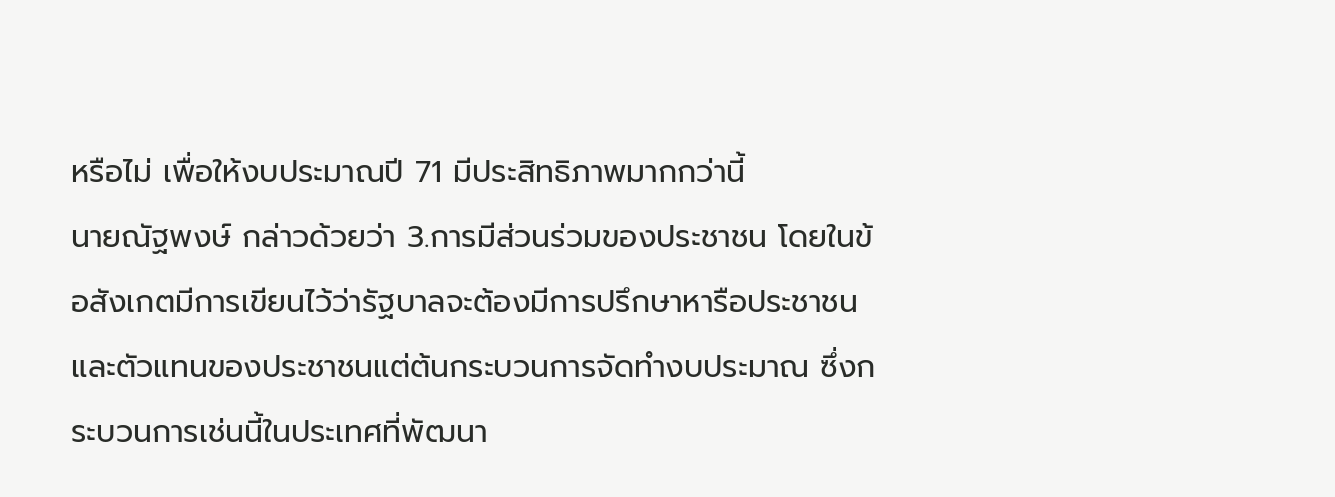หรือไม่ เพื่อให้งบประมาณปี 71 มีประสิทธิภาพมากกว่านี้
นายณัฐพงษ์ กล่าวด้วยว่า 3.การมีส่วนร่วมของประชาชน โดยในข้อสังเกตมีการเขียนไว้ว่ารัฐบาลจะต้องมีการปรึกษาหารือประชาชนและตัวแทนของประชาชนแต่ต้นกระบวนการจัดทำงบประมาณ ซึ่งกระบวนการเช่นนี้ในประเทศที่พัฒนา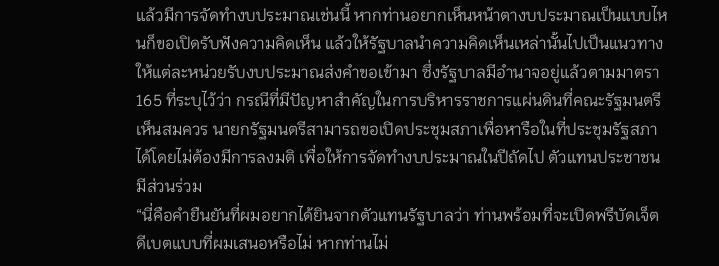แล้วมีการจัดทำงบประมาณเช่นนี้ หากท่านอยากเห็นหน้าตางบประมาณเป็นแบบไหนก็ขอเปิดรับฟังความคิดเห็น แล้วให้รัฐบาลนำความคิดเห็นเหล่านั้นไปเป็นแนวทางให้แต่ละหน่วยรับงบประมาณส่งคำขอเข้ามา ซึ่งรัฐบาลมีอำนาจอยู่แล้วตามมาตรา 165 ที่ระบุไว้ว่า กรณีที่มีปัญหาสำคัญในการบริหารราชการแผ่นดินที่คณะรัฐมนตรีเห็นสมควร นายกรัฐมนตรีสามารถขอเปิดประชุมสภาเพื่อหารือในที่ประชุมรัฐสภาได้โดยไม่ต้องมีการลงมติ เพื่อให้การจัดทำงบประมาณในปีถัดไป ตัวแทนประชาชนมีส่วนร่วม
“นี่คือคำยืนยันที่ผมอยากได้ยินจากตัวแทนรัฐบาลว่า ท่านพร้อมที่จะเปิดพรีบัดเจ็ตดีเบตแบบที่ผมเสนอหรือไม่ หากท่านไม่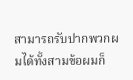สามารถรับปากพวกผมได้ทั้งสามข้อผมก็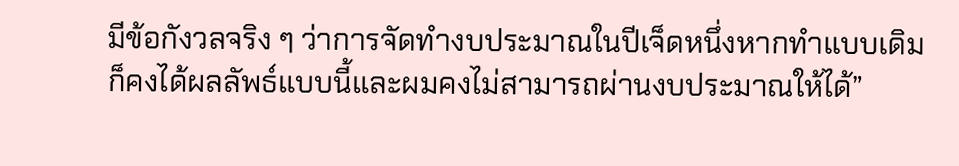มีข้อกังวลจริง ๆ ว่าการจัดทำงบประมาณในปีเจ็ดหนึ่งหากทำแบบเดิมก็คงได้ผลลัพธ์แบบนี้และผมคงไม่สามารถผ่านงบประมาณให้ได้”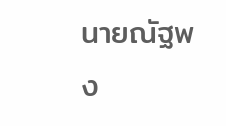นายณัฐพง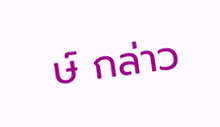ษ์ กล่าว